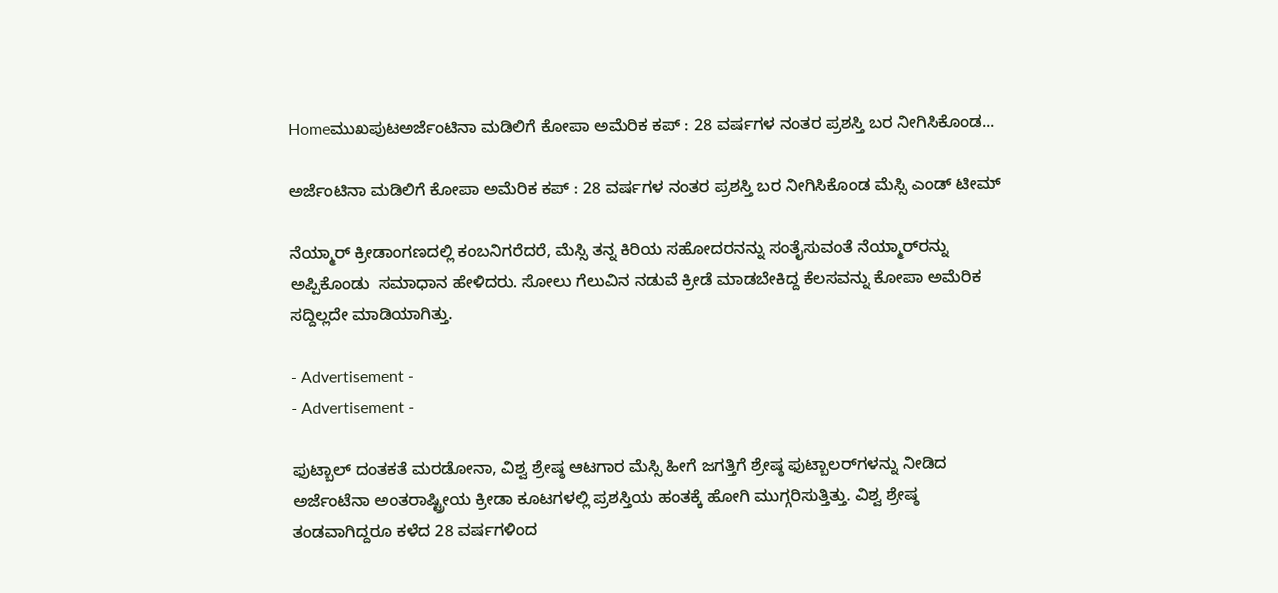Homeಮುಖಪುಟಅರ್ಜೆಂಟಿನಾ ಮಡಿಲಿಗೆ ಕೋಪಾ ಅಮೆರಿಕ ಕಪ್ : 28 ವರ್ಷಗಳ ನಂತರ ಪ್ರಶಸ್ತಿ ಬರ ನೀಗಿಸಿಕೊಂಡ...

ಅರ್ಜೆಂಟಿನಾ ಮಡಿಲಿಗೆ ಕೋಪಾ ಅಮೆರಿಕ ಕಪ್ : 28 ವರ್ಷಗಳ ನಂತರ ಪ್ರಶಸ್ತಿ ಬರ ನೀಗಿಸಿಕೊಂಡ ಮೆಸ್ಸಿ ಎಂಡ್‌ ಟೀಮ್‌

ನೆಯ್ಮಾರ್ ಕ್ರೀಡಾಂಗಣದಲ್ಲಿ ಕಂಬನಿಗರೆದರೆ, ಮೆಸ್ಸಿ ತನ್ನ ಕಿರಿಯ ಸಹೋದರನನ್ನು ಸಂತೈಸುವಂತೆ ನೆಯ್ಮಾರ್‌ರನ್ನು ಅಪ್ಪಿಕೊಂಡು  ಸಮಾಧಾನ ಹೇಳಿದರು. ಸೋಲು ಗೆಲುವಿನ ನಡುವೆ ಕ್ರೀಡೆ ಮಾಡಬೇಕಿದ್ದ ಕೆಲಸವನ್ನು ಕೋಪಾ ಅಮೆರಿಕ ಸದ್ದಿಲ್ಲದೇ ಮಾಡಿಯಾಗಿತ್ತು.

- Advertisement -
- Advertisement -

ಫುಟ್ಬಾಲ್‌ ದಂತಕತೆ ಮರಡೋನಾ, ವಿಶ್ವ ಶ್ರೇಷ್ಠ ಆಟಗಾರ ಮೆಸ್ಸಿ ಹೀಗೆ ಜಗತ್ತಿಗೆ ಶ್ರೇಷ್ಠ ಫುಟ್ಬಾಲರ್‌ಗಳನ್ನು ನೀಡಿದ ಅರ್ಜೆಂಟೆನಾ ಅಂತರಾಷ್ಟ್ರೀಯ ಕ್ರೀಡಾ ಕೂಟಗಳಲ್ಲಿ ಪ್ರಶಸ್ತಿಯ ಹಂತಕ್ಕೆ ಹೋಗಿ ಮುಗ್ಗರಿಸುತ್ತಿತ್ತು. ವಿಶ್ವ ಶ್ರೇಷ್ಠ ತಂಡವಾಗಿದ್ದರೂ ಕಳೆದ 28 ವರ್ಷಗಳಿಂದ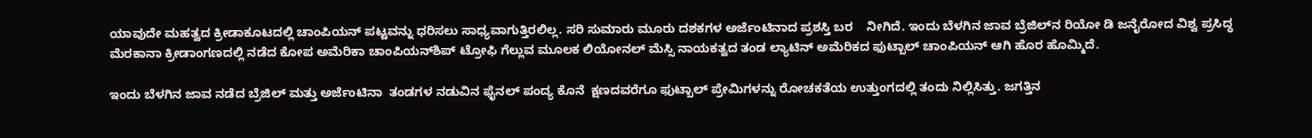ಯಾವುದೇ ಮಹತ್ವದ ಕ್ರೀಡಾಕೂಟದಲ್ಲಿ ಚಾಂಪಿಯನ್‌ ಪಟ್ಟವನ್ನು ಧರಿಸಲು ಸಾಧ್ಯವಾಗುತ್ತಿರಲಿಲ್ಲ. ಸರಿ ಸುಮಾರು ಮೂರು ದಶಕಗಳ ಅರ್ಜೆಂಟಿನಾದ ಪ್ರಶಸ್ತಿ ಬರ    ನೀಗಿದೆ. ಇಂದು ಬೆಳಗಿನ ಜಾವ ಬ್ರೆಜಿಲ್‌ನ ರಿಯೋ ಡಿ ಜನೈರೋದ ವಿಶ್ವ ಪ್ರಸಿದ್ಧ ಮೆರಕಾನಾ ಕ್ರೀಡಾಂಗಣದಲ್ಲಿ ನಡೆದ ಕೋಪ ಅಮೆರಿಕಾ ಚಾಂಪಿಯನ್‌ಶಿಪ್‌ ಟ್ರೋಫಿ ಗೆಲ್ಲುವ ಮೂಲಕ ಲಿಯೋನಲ್‌ ಮೆಸ್ಸಿ ನಾಯಕತ್ವದ ತಂಡ ಲ್ಯಾಟಿನ್ ಅಮೆರಿಕದ ಫುಟ್ಬಾಲ್ ಚಾಂಪಿಯನ್‌ ಆಗಿ ಹೊರ ಹೊಮ್ಮಿದೆ.

ಇಂದು ಬೆಳಗಿನ ಜಾವ ನಡೆದ ಬ್ರೆಜಿಲ್ ಮತ್ತು ಅರ್ಜೆಂಟಿನಾ  ತಂಡಗಳ ನಡುವಿನ ಫೈನಲ್‌ ಪಂದ್ಯ ಕೊನೆ  ಕ್ಷಣದವರೆಗೂ ಫುಟ್ಬಾಲ್‌ ಪ್ರೇಮಿಗಳನ್ನು ರೋಚಕತೆಯ ಉತ್ತುಂಗದಲ್ಲಿ ತಂದು ನಿಲ್ಲಿಸಿತ್ತು. ಜಗತ್ತಿನ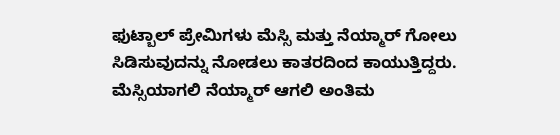ಫುಟ್ಬಾಲ್ ಪ್ರೇಮಿಗಳು ಮೆಸ್ಸಿ ಮತ್ತು ನೆಯ್ಮಾರ್‌ ಗೋಲು ಸಿಡಿಸುವುದನ್ನು ನೋಡಲು ಕಾತರದಿಂದ ಕಾಯುತ್ತಿದ್ದರು. ಮೆಸ್ಸಿಯಾಗಲಿ ‍ನೆಯ್ಮಾರ್‌ ಆಗಲಿ ಅಂತಿಮ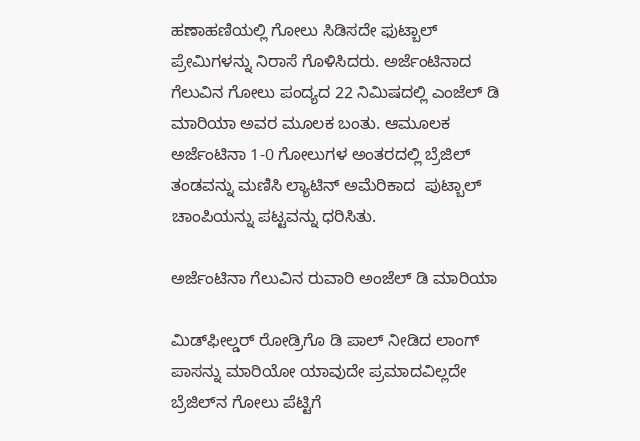ಹಣಾಹಣಿಯಲ್ಲಿ ಗೋಲು ಸಿಡಿಸದೇ ಫುಟ್ಬಾಲ್‌ ಪ್ರೇಮಿಗಳನ್ನು ನಿರಾಸೆ ಗೊಳಿಸಿದರು. ಅರ್ಜೆಂಟಿನಾದ ಗೆಲುವಿನ ಗೋಲು ಪಂದ್ಯದ 22 ನಿಮಿಷದಲ್ಲಿ ಎಂಜೆಲ್‌ ಡಿ ಮಾರಿಯಾ ಅವರ ಮೂಲಕ ಬಂತು. ಆಮೂಲಕ ಅರ್ಜೆಂಟಿನಾ 1-0 ಗೋಲುಗಳ ಅಂತರದಲ್ಲಿ ಬ್ರೆಜಿಲ್‌ ತಂಡವನ್ನು ಮಣಿಸಿ ಲ್ಯಾಟಿನ್‌ ಅಮೆರಿಕಾದ  ಪುಟ್ಬಾಲ್‌ ಚಾಂಪಿಯನ್ನು ಪಟ್ಟವನ್ನು ಧರಿಸಿತು.

ಅರ್ಜೆಂಟಿನಾ ಗೆಲುವಿನ ರುವಾರಿ ಅಂಜೆಲ್ ಡಿ ಮಾರಿಯಾ

ಮಿಡ್‌ಫೀಲ್ಡರ್‌ ರೋಡ್ರಿಗೊ ಡಿ ಪಾಲ್ ನೀಡಿದ ಲಾಂಗ್‌ ಪಾಸನ್ನು ಮಾರಿಯೋ ಯಾವುದೇ ಪ್ರಮಾದವಿಲ್ಲದೇ ಬ್ರೆಜಿಲ್‌ನ ಗೋಲು ಪೆಟ್ಟಿಗೆ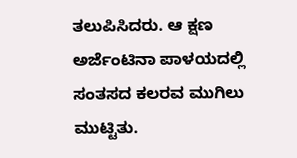ತಲುಪಿಸಿದರು. ಆ ಕ್ಷಣ ಅರ್ಜೆಂಟಿನಾ ಪಾಳಯದಲ್ಲಿ ಸಂತಸದ ಕಲರವ ಮುಗಿಲು ಮುಟ್ಟಿತು.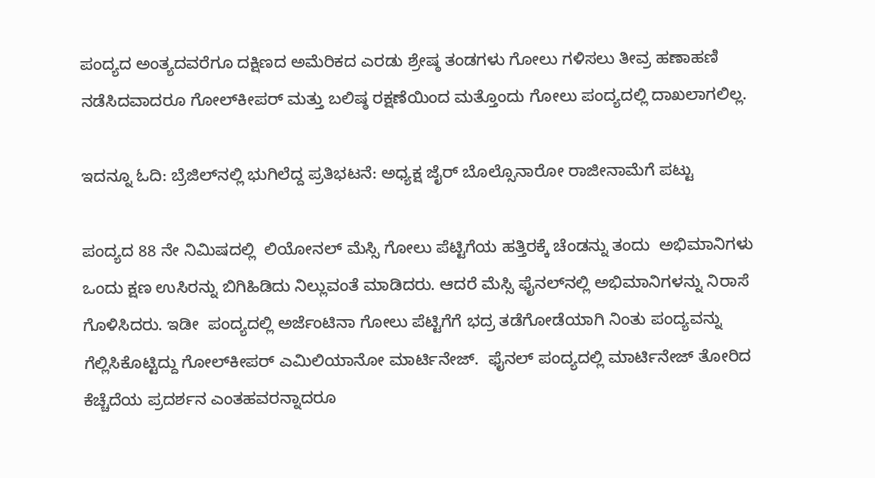ಪಂದ್ಯದ ಅಂತ್ಯದವರೆಗೂ ದಕ್ಷಿಣದ ಅಮೆರಿಕದ ಎರಡು ಶ್ರೇಷ್ಠ ತಂಡಗಳು ಗೋಲು ಗಳಿಸಲು ತೀವ್ರ ಹಣಾಹಣಿ ನಡೆಸಿದವಾದರೂ ಗೋಲ್‌ಕೀಪರ್‌ ಮತ್ತು ಬಲಿಷ್ಠ ರಕ್ಷಣೆಯಿಂದ ಮತ್ತೊಂದು ಗೋಲು ಪಂದ್ಯದಲ್ಲಿ ದಾಖಲಾಗಲಿಲ್ಲ.

ಇದನ್ನೂ ಓದಿ: ಬ್ರೆಜಿಲ್‌ನಲ್ಲಿ ಭುಗಿಲೆದ್ದ ಪ್ರತಿಭಟನೆ: ಅಧ್ಯಕ್ಷ ಜೈರ್‌ ಬೊಲ್ಸೊನಾರೋ ರಾಜೀನಾಮೆಗೆ ಪಟ್ಟು

ಪಂದ್ಯದ 88 ನೇ ನಿಮಿಷದಲ್ಲಿ  ಲಿಯೋನಲ್‌ ಮೆಸ್ಸಿ ಗೋಲು ಪೆಟ್ಟಿಗೆಯ ಹತ್ತಿರಕ್ಕೆ ಚೆಂಡನ್ನು ತಂದು  ಅಭಿಮಾನಿಗಳು ಒಂದು ಕ್ಷಣ ಉಸಿರನ್ನು ಬಿಗಿಹಿಡಿದು ನಿಲ್ಲುವಂತೆ ಮಾಡಿದರು. ಆದರೆ ಮೆಸ್ಸಿ ಫೈನಲ್‌ನಲ್ಲಿ ಅಭಿಮಾನಿಗಳನ್ನು ನಿರಾಸೆ ಗೊಳಿಸಿದರು. ಇಡೀ  ಪಂದ್ಯದಲ್ಲಿ ಅರ್ಜೆಂಟಿನಾ ಗೋಲು ಪೆಟ್ಟಿಗೆಗೆ ಭದ್ರ ತಡೆಗೋಡೆಯಾಗಿ ನಿಂತು ಪಂದ್ಯವನ್ನು ಗೆಲ್ಲಿಸಿಕೊಟ್ಟಿದ್ದು ಗೋಲ್‌ಕೀಪರ್ ಎಮಿಲಿಯಾನೋ ಮಾರ್ಟಿನೇಜ್‌.  ಫೈನಲ್‌ ಪಂದ್ಯದಲ್ಲಿ ಮಾರ್ಟಿನೇಜ್‌ ತೋರಿದ ಕೆಚ್ಚೆದೆಯ ಪ್ರದರ್ಶನ ಎಂತಹವರನ್ನಾದರೂ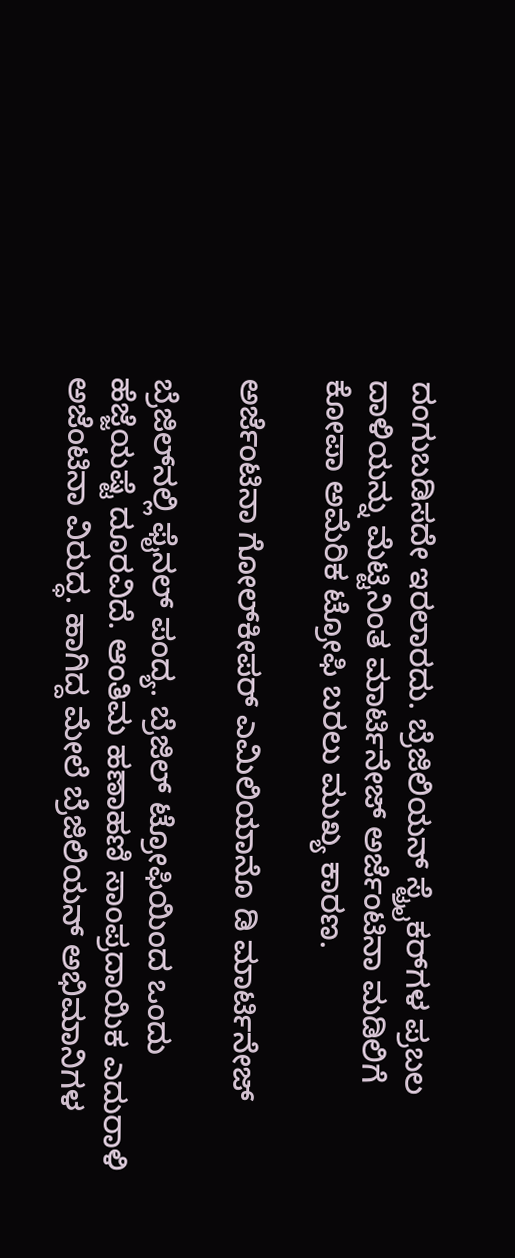ದಂಗುಬಡಿಸದೇ ಇರಲಾರದು. ಬ್ರೆಜಿಲಿಯನ್‌ ಸ್ಟ್ರೈಕರ್‌ಗಳ ಪ್ರಬಲ ದಾಳಿಯನ್ನು ಮೆಟ್ಟಿನಿಂತ ಮಾರ್ಟಿನೇಜ್‌ ಅರ್ಜೆಂಟಿನಾ ಮಡಿಲಿಗೆ ಕೋಪಾ ಅಮೆರಿಕ ಟ್ರೋಫಿ ಬರಲು ಮುಖ್ಯ ಕಾರಣ.

ಅರ್ಜೆಂಟಿನಾ ಗೋಲ್‌ಕೀಪರ್‌ ಎಮಿಲಿಯಾನೊ ಡಿ ಮಾರ್ಟಿನೇಜ್‌

ಬ್ರೆಜಿಲ್‌ನಲ್ಲಿ ಫೈನಲ್‌ ಪಂದ್ಯ. ಬ್ರೆಜಿಲ್ ಟ್ರೋಫಿಯಿಂದ ಒಂದು ಹೆಜ್ಜೆಯಷ್ಟೆ ದೂರವಿದೆ. ಆಂತಿಮ ಹಣಾಹಣಿ ಸಾಂಪ್ರದಾಯಿಕ ಎದುರಾಳಿ ಅಜೆಂಟಿನಾ ವಿರುದ್ಧ. ಹಾಗಿದ್ದ ಮೇಲೆ ಬ್ರೆಜಿಲಿಯನ್‌ ಅಭಿಮಾನಿಗಳ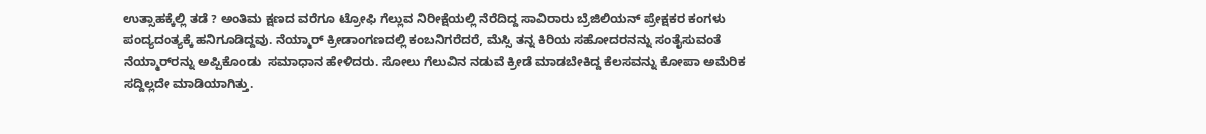ಉತ್ಸಾಹಕ್ಕೆಲ್ಲಿ ತಡೆ ? ಅಂತಿಮ ಕ್ಷಣದ ವರೆಗೂ ಟ್ರೋಫಿ ಗೆಲ್ಲುವ ನಿರೀಕ್ಷೆಯಲ್ಲಿ ನೆರೆದಿದ್ದ ಸಾವಿರಾರು ಬ್ರೆಜಿಲಿಯನ್‌ ಪ್ರೇಕ್ಷಕರ ಕಂಗಳು ಪಂದ್ಯದಂತ್ಯಕ್ಕೆ ಹನಿಗೂಡಿದ್ದವು. ನೆಯ್ಮಾರ್ ಕ್ರೀಡಾಂಗಣದಲ್ಲಿ ಕಂಬನಿಗರೆದರೆ, ಮೆಸ್ಸಿ ತನ್ನ ಕಿರಿಯ ಸಹೋದರನನ್ನು ಸಂತೈಸುವಂತೆ ನೆಯ್ಮಾರ್‌ರನ್ನು ಅಪ್ಪಿಕೊಂಡು  ಸಮಾಧಾನ ಹೇಳಿದರು. ಸೋಲು ಗೆಲುವಿನ ನಡುವೆ ಕ್ರೀಡೆ ಮಾಡಬೇಕಿದ್ದ ಕೆಲಸವನ್ನು ಕೋಪಾ ಅಮೆರಿಕ ಸದ್ದಿಲ್ಲದೇ ಮಾಡಿಯಾಗಿತ್ತು.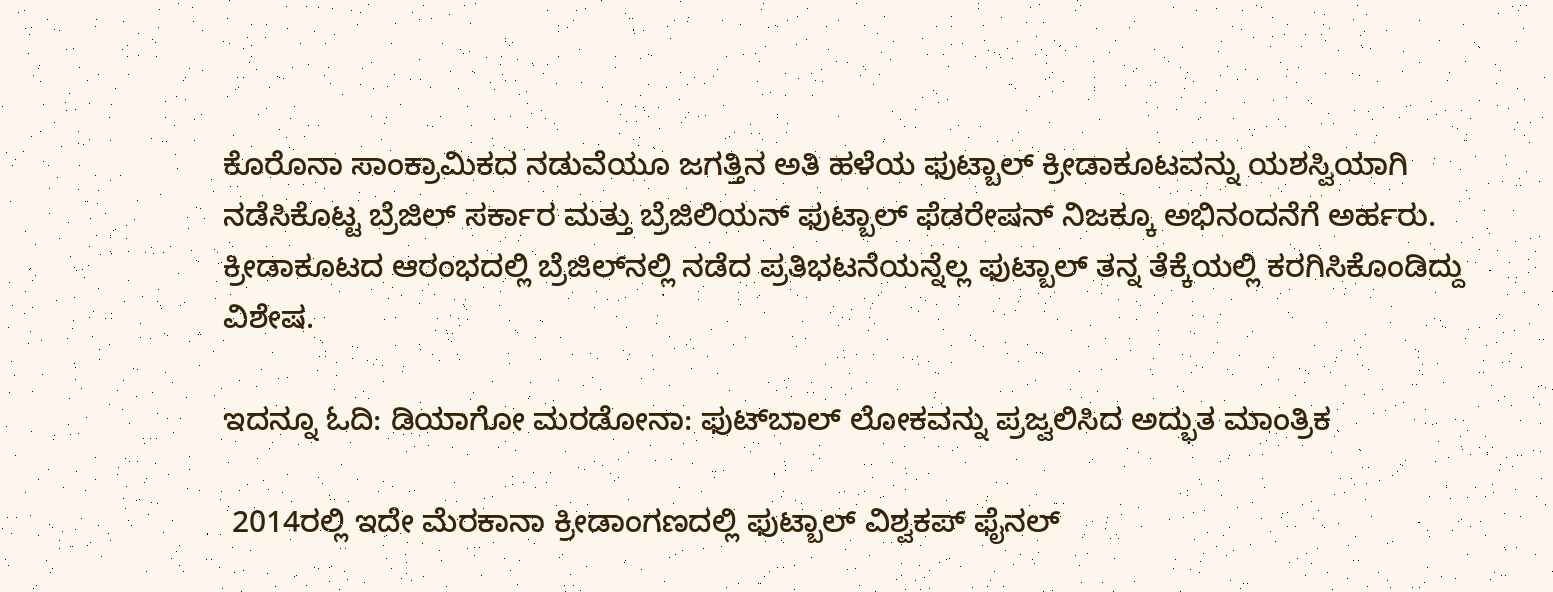ಕೊರೊನಾ ಸಾಂಕ್ರಾಮಿಕದ ನಡುವೆಯೂ ಜಗತ್ತಿನ ಅತಿ ಹಳೆಯ ಫುಟ್ಬಾಲ್‌ ಕ್ರೀಡಾಕೂಟವನ್ನು ಯಶಸ್ವಿಯಾಗಿ ನಡೆಸಿಕೊಟ್ಟ ಬ್ರೆಜಿಲ್ ಸರ್ಕಾರ ಮತ್ತು ಬ್ರೆಜಿಲಿಯನ್‌ ಫುಟ್ಬಾಲ್‌ ಫೆಡರೇಷನ್‌ ನಿಜಕ್ಕೂ ಅಭಿನಂದನೆಗೆ ಅರ್ಹರು. ಕ್ರೀಡಾಕೂಟದ ಆರಂಭದಲ್ಲಿ ಬ್ರೆಜಿಲ್‌ನಲ್ಲಿ ನಡೆದ ಪ್ರತಿಭಟನೆಯನ್ನೆಲ್ಲ ಫುಟ್ಬಾಲ್ ತನ್ನ ತೆಕ್ಕೆಯಲ್ಲಿ ಕರಗಿಸಿಕೊಂಡಿದ್ದು ವಿಶೇಷ.

ಇದನ್ನೂ ಓದಿ: ಡಿಯಾಗೋ ಮರಡೋನಾ: ಫುಟ್‌ಬಾಲ್ ಲೋಕವನ್ನು ಪ್ರಜ್ವಲಿಸಿದ ಅದ್ಭುತ ಮಾಂತ್ರಿಕ

 2014ರಲ್ಲಿ ಇದೇ ಮೆರಕಾನಾ ಕ್ರೀಡಾಂಗಣದಲ್ಲಿ ಫುಟ್ಬಾಲ್‌ ವಿಶ್ವಕಪ್‌ ಫೈನಲ್‌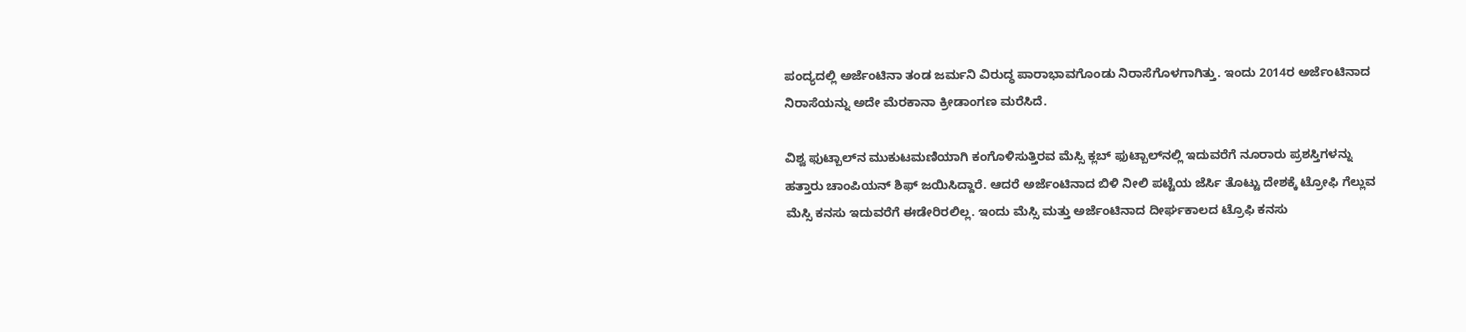ಪಂದ್ಯದಲ್ಲಿ ಅರ್ಜೆಂಟಿನಾ ತಂಡ ಜರ್ಮನಿ ವಿರುದ್ಧ ಪಾರಾಭಾವಗೊಂಡು ನಿರಾಸೆಗೊಳಗಾಗಿತ್ತು. ಇಂದು 2014ರ ಅರ್ಜೆಂಟಿನಾದ  ನಿರಾಸೆಯನ್ನು ಅದೇ ಮೆರಕಾನಾ ಕ್ರೀಡಾಂಗಣ ಮರೆಸಿದೆ.

ವಿಶ್ವ ಫುಟ್ಬಾಲ್‌ನ ಮುಕುಟಮಣಿಯಾಗಿ ಕಂಗೊಳಿಸುತ್ತಿರವ ಮೆಸ್ಸಿ ಕ್ಲಬ್‌ ಫುಟ್ಬಾಲ್‌ನಲ್ಲಿ ಇದುವರೆಗೆ ನೂರಾರು ಪ್ರಶಸ್ತಿಗಳನ್ನು ಹತ್ತಾರು ಚಾಂಪಿಯನ್‌ ಶಿಫ್‌ ಜಯಿಸಿದ್ದಾರೆ. ಆದರೆ ಅರ್ಜೆಂಟಿನಾದ ಬಿಳಿ ನೀಲಿ ಪಟ್ಟೆಯ ಜೆರ್ಸಿ ತೊಟ್ಟು ದೇಶಕ್ಕೆ ಟ್ರೋಫಿ ಗೆಲ್ಲುವ  ಮೆಸ್ಸಿ ಕನಸು ಇದುವರೆಗೆ ಈಡೇರಿರಲಿಲ್ಲ. ಇಂದು ಮೆಸ್ಸಿ ಮತ್ತು ಅರ್ಜೆಂಟಿನಾದ ದೀರ್ಘಕಾಲದ ಟ್ರೊಫಿ ಕನಸು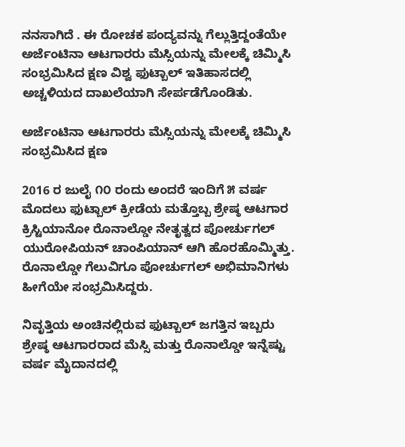ನನಸಾಗಿದೆ . ಈ ರೋಚಕ ಪಂದ್ಯವನ್ನು ಗೆಲ್ಲುತ್ತಿದ್ದಂತೆಯೇ ಅರ್ಜೆಂಟಿನಾ ಆಟಗಾರರು ಮೆಸ್ಸಿಯನ್ನು ಮೇಲಕ್ಕೆ ಚಿಮ್ಮಿಸಿ ಸಂಭ್ರಮಿಸಿದ ಕ್ಷಣ ವಿಶ್ವ ಫುಟ್ಬಾಲ್ ಇತಿಹಾಸದಲ್ಲಿ ಅಚ್ಚಳಿಯದ ದಾಖಲೆಯಾಗಿ ಸೇರ್ಪಡೆಗೊಂಡಿತು.

ಅರ್ಜೆಂಟಿನಾ ಆಟಗಾರರು ಮೆಸ್ಸಿಯನ್ನು ಮೇಲಕ್ಕೆ ಚಿಮ್ಮಿಸಿ ಸಂಭ್ರಮಿಸಿದ ಕ್ಷಣ

2016 ರ ಜುಲೈ ೧೦ ರಂದು ಅಂದರೆ ಇಂದಿಗೆ ೫ ವರ್ಷ ಮೊದಲು ಫುಟ್ಬಾಲ್ ಕ್ರೀಡೆಯ ಮತ್ತೊಬ್ಬ ಶ್ರೇಷ್ಠ ಆಟಗಾರ ಕ್ರಿಸ್ಟಿಯಾನೋ ರೊನಾಲ್ಡೋ ನೇತೃತ್ವದ ಪೋರ್ಚುಗಲ್ ಯುರೋಪಿಯನ್ ಚಾಂಪಿಯಾನ್‌ ಆಗಿ ಹೊರಹೊಮ್ಮಿತ್ತು. ರೊನಾಲ್ಡೋ ಗೆಲುವಿಗೂ ಪೋರ್ಚುಗಲ್‌ ಅಭಿಮಾನಿಗಳು ಹೀಗೆಯೇ ಸಂಭ್ರಮಿಸಿದ್ದರು.

ನಿವೃತ್ತಿಯ ಅಂಚಿನಲ್ಲಿರುವ ಫುಟ್ಬಾಲ್‌ ಜಗತ್ತಿನ ಇಬ್ಬರು ಶ್ರೇಷ್ಠ ಆಟಗಾರರಾದ ಮೆಸ್ಸಿ ಮತ್ತು ರೊನಾಲ್ಡೋ ಇನ್ನೆಷ್ಟು ವರ್ಷ ಮೈದಾನದಲ್ಲಿ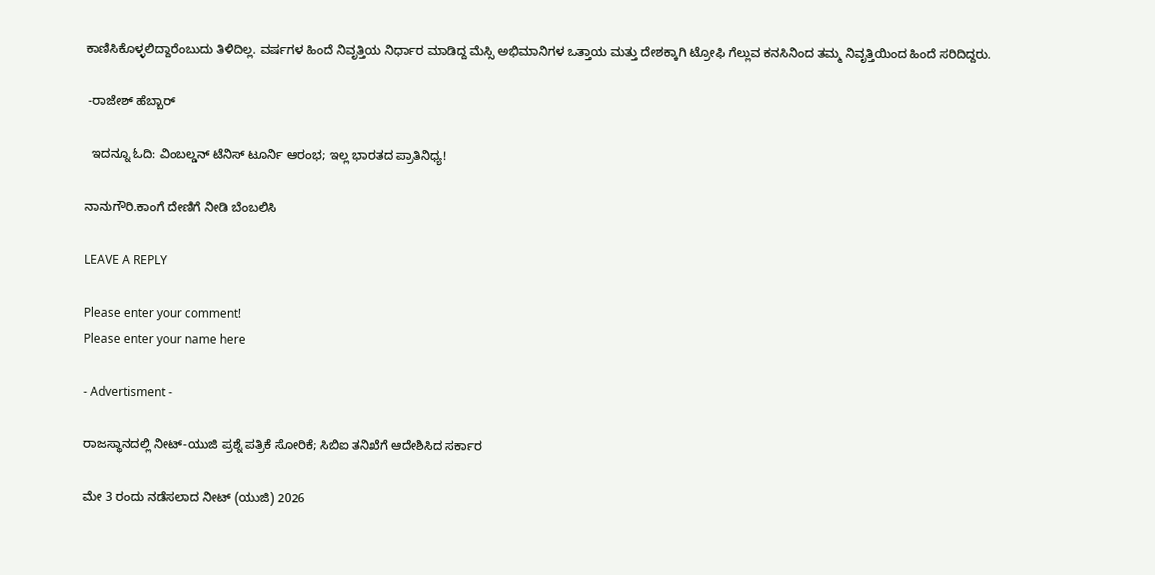ಕಾಣಿಸಿಕೊಳ್ಳಲಿದ್ದಾರೆಂಬುದು ತಿಳಿದಿಲ್ಲ. ವರ್ಷಗಳ ಹಿಂದೆ ನಿವೃತ್ತಿಯ ನಿರ್ಧಾರ ಮಾಡಿದ್ದ ಮೆಸ್ಸಿ ಅಭಿಮಾನಿಗಳ ಒತ್ತಾಯ ಮತ್ತು ದೇಶಕ್ಕಾಗಿ ಟ್ರೋಫಿ ಗೆಲ್ಲುವ ಕನಸಿನಿಂದ ತಮ್ಮ ನಿವೃತ್ತಿಯಿಂದ ಹಿಂದೆ ಸರಿದಿದ್ದರು.

 -ರಾಜೇಶ್ ಹೆಬ್ಬಾರ್‌

  ಇದನ್ನೂ ಓದಿ: ವಿಂಬಲ್ಡನ್ ಟೆನಿಸ್ ಟೂರ್ನಿ ಆರಂಭ; ಇಲ್ಲ ಭಾರತದ ಪ್ರಾತಿನಿಧ್ಯ!

ನಾನುಗೌರಿ.ಕಾಂಗೆ ದೇಣಿಗೆ ನೀಡಿ ಬೆಂಬಲಿಸಿ

LEAVE A REPLY

Please enter your comment!
Please enter your name here

- Advertisment -

ರಾಜಸ್ಥಾನದಲ್ಲಿ ನೀಟ್‌-ಯುಜಿ ಪ್ರಶ್ನೆ ಪತ್ರಿಕೆ ಸೋರಿಕೆ; ಸಿಬಿಐ ತನಿಖೆಗೆ ಆದೇಶಿಸಿದ ಸರ್ಕಾರ

ಮೇ 3 ರಂದು ನಡೆಸಲಾದ ನೀಟ್ (ಯುಜಿ) 2026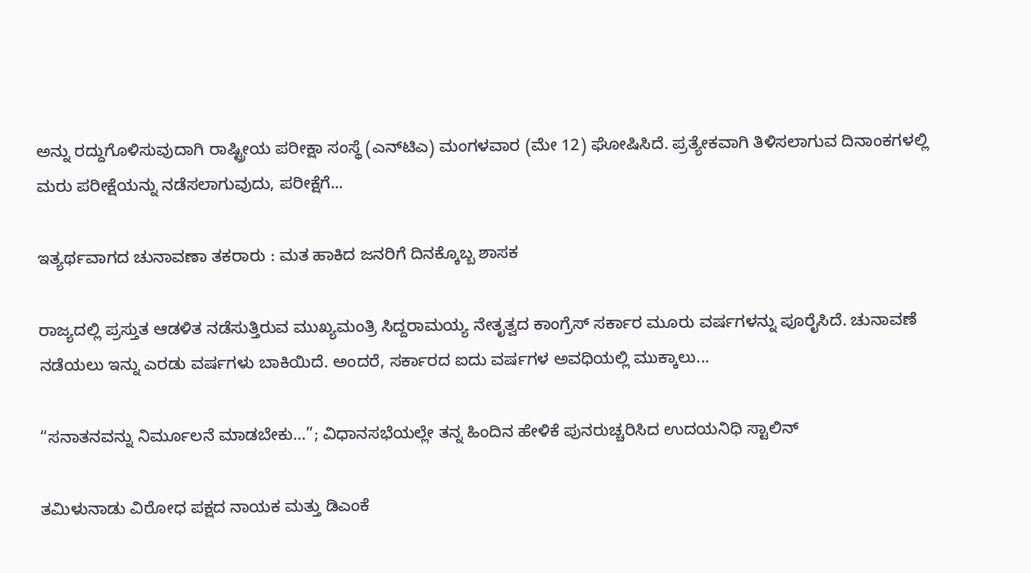ಅನ್ನು ರದ್ದುಗೊಳಿಸುವುದಾಗಿ ರಾಷ್ಟ್ರೀಯ ಪರೀಕ್ಷಾ ಸಂಸ್ಥೆ (ಎನ್‌ಟಿಎ) ಮಂಗಳವಾರ (ಮೇ 12) ಘೋಷಿಸಿದೆ. ಪ್ರತ್ಯೇಕವಾಗಿ ತಿಳಿಸಲಾಗುವ ದಿನಾಂಕಗಳಲ್ಲಿ ಮರು ಪರೀಕ್ಷೆಯನ್ನು ನಡೆಸಲಾಗುವುದು, ಪರೀಕ್ಷೆಗೆ...

ಇತ್ಯರ್ಥವಾಗದ ಚುನಾವಣಾ ತಕರಾರು : ಮತ ಹಾಕಿದ ಜನರಿಗೆ ದಿನಕ್ಕೊಬ್ಬ ಶಾಸಕ

ರಾಜ್ಯದಲ್ಲಿ ಪ್ರಸ್ತುತ ಆಡಳಿತ ನಡೆಸುತ್ತಿರುವ ಮುಖ್ಯಮಂತ್ರಿ ಸಿದ್ದರಾಮಯ್ಯ ನೇತೃತ್ವದ ಕಾಂಗ್ರೆಸ್ ಸರ್ಕಾರ ಮೂರು ವರ್ಷಗಳನ್ನು ಪೂರೈಸಿದೆ. ಚುನಾವಣೆ ನಡೆಯಲು ಇನ್ನು ಎರಡು ವರ್ಷಗಳು ಬಾಕಿಯಿದೆ. ಅಂದರೆ, ಸರ್ಕಾರದ ಐದು ವರ್ಷಗಳ ಅವಧಿಯಲ್ಲಿ ಮುಕ್ಕಾಲು...

“ಸನಾತನವನ್ನು ನಿರ್ಮೂಲನೆ ಮಾಡಬೇಕು…”; ವಿಧಾನಸಭೆಯಲ್ಲೇ ತನ್ನ ಹಿಂದಿನ ಹೇಳಿಕೆ ಪುನರುಚ್ಚರಿಸಿದ ಉದಯನಿಧಿ ಸ್ಟಾಲಿನ್

ತಮಿಳುನಾಡು ವಿರೋಧ ಪಕ್ಷದ ನಾಯಕ ಮತ್ತು ಡಿಎಂಕೆ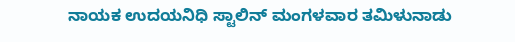ನಾಯಕ ಉದಯನಿಧಿ ಸ್ಟಾಲಿನ್ ಮಂಗಳವಾರ ತಮಿಳುನಾಡು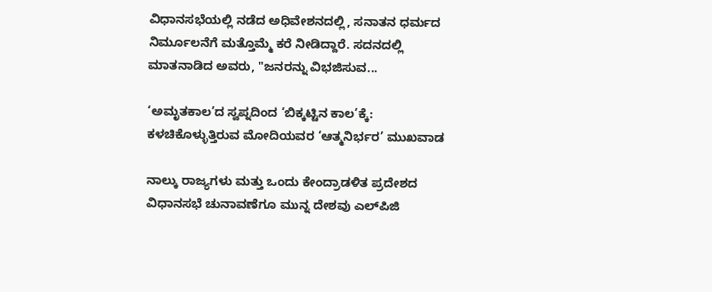ವಿಧಾನಸಭೆಯಲ್ಲಿ ನಡೆದ ಅಧಿವೇಶನದಲ್ಲಿ, ಸನಾತನ ಧರ್ಮದ ನಿರ್ಮೂಲನೆಗೆ ಮತ್ತೊಮ್ಮೆ ಕರೆ ನೀಡಿದ್ದಾರೆ. ಸದನದಲ್ಲಿ ಮಾತನಾಡಿದ ಅವರು, "ಜನರನ್ನು ವಿಭಜಿಸುವ...

‘ಅಮೃತಕಾಲ’ದ ಸ್ವಪ್ನದಿಂದ ‘ಬಿಕ್ಕಟ್ಟಿನ ಕಾಲ’ಕ್ಕೆ: ಕಳಚಿಕೊಳ್ಳುತ್ತಿರುವ ಮೋದಿಯವರ ‘ಆತ್ಮನಿರ್ಭರ’ ಮುಖವಾಡ

ನಾಲ್ಕು ರಾಜ್ಯಗಳು ಮತ್ತು ಒಂದು ಕೇಂದ್ರಾಡಳಿತ ಪ್ರದೇಶದ ವಿಧಾನಸಭೆ ಚುನಾವಣೆಗೂ ಮುನ್ನ ದೇಶವು ಎಲ್‌ಪಿಜಿ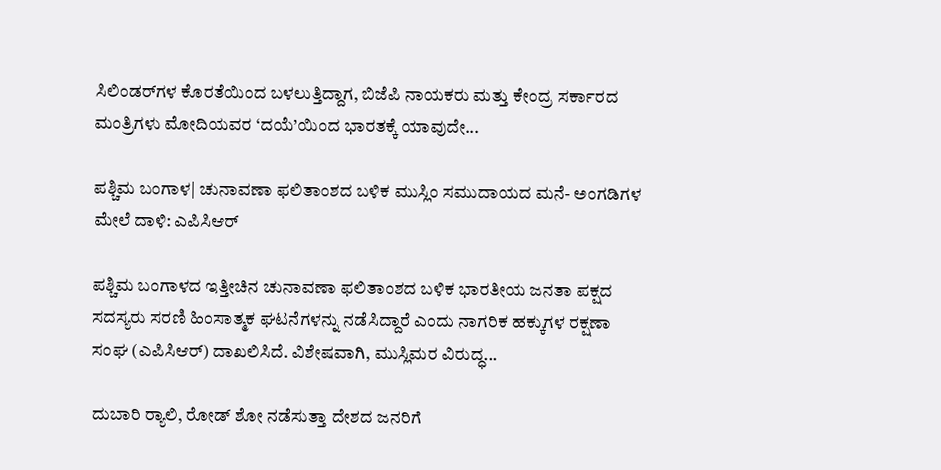ಸಿಲಿಂಡರ್‌ಗಳ ಕೊರತೆಯಿಂದ ಬಳಲುತ್ತಿದ್ದಾಗ, ಬಿಜೆಪಿ ನಾಯಕರು ಮತ್ತು ಕೇಂದ್ರ ಸರ್ಕಾರದ ಮಂತ್ರಿಗಳು ಮೋದಿಯವರ ‘ದಯೆ’ಯಿಂದ ಭಾರತಕ್ಕೆ ಯಾವುದೇ...

ಪಶ್ಚಿಮ ಬಂಗಾಳ| ಚುನಾವಣಾ ಫಲಿತಾಂಶದ ಬಳಿಕ ಮುಸ್ಲಿಂ ಸಮುದಾಯದ ಮನೆ- ಅಂಗಡಿಗಳ ಮೇಲೆ ದಾಳಿ: ಎಪಿಸಿಆರ್

ಪಶ್ಚಿಮ ಬಂಗಾಳದ ಇತ್ತೀಚಿನ ಚುನಾವಣಾ ಫಲಿತಾಂಶದ ಬಳಿಕ ಭಾರತೀಯ ಜನತಾ ಪಕ್ಷದ ಸದಸ್ಯರು ಸರಣಿ ಹಿಂಸಾತ್ಮಕ ಘಟನೆಗಳನ್ನು ನಡೆಸಿದ್ದಾರೆ ಎಂದು ನಾಗರಿಕ ಹಕ್ಕುಗಳ ರಕ್ಷಣಾ ಸಂಘ (ಎಪಿಸಿಆರ್) ದಾಖಲಿಸಿದೆ. ವಿಶೇಷವಾಗಿ, ಮುಸ್ಲಿಮರ ವಿರುದ್ಧ...

ದುಬಾರಿ ರ‍್ಯಾಲಿ, ರೋಡ್ ಶೋ ನಡೆಸುತ್ತಾ ದೇಶದ ಜನರಿಗೆ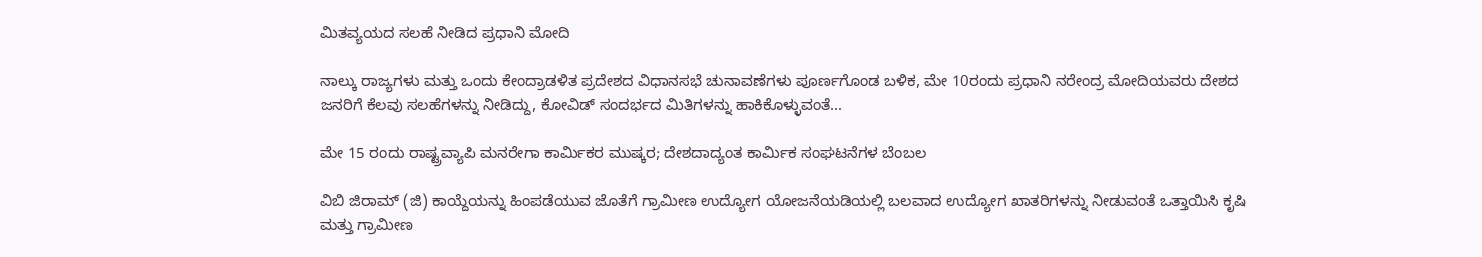ಮಿತವ್ಯಯದ ಸಲಹೆ ನೀಡಿದ ಪ್ರಧಾನಿ ಮೋದಿ

ನಾಲ್ಕು ರಾಜ್ಯಗಳು ಮತ್ತು ಒಂದು ಕೇಂದ್ರಾಡಳಿತ ಪ್ರದೇಶದ ವಿಧಾನಸಭೆ ಚುನಾವಣೆಗಳು ಪೂರ್ಣಗೊಂಡ ಬಳಿಕ, ಮೇ 10ರಂದು ಪ್ರಧಾನಿ ನರೇಂದ್ರ ಮೋದಿಯವರು ದೇಶದ ಜನರಿಗೆ ಕೆಲವು ಸಲಹೆಗಳನ್ನು ನೀಡಿದ್ದು, ಕೋವಿಡ್ ಸಂದರ್ಭದ ಮಿತಿಗಳನ್ನು ಹಾಕಿಕೊಳ್ಳುವಂತೆ...

ಮೇ 15 ರಂದು ರಾಷ್ಟ್ರವ್ಯಾಪಿ ಮನರೇಗಾ ಕಾರ್ಮಿಕರ ಮುಷ್ಕರ; ದೇಶದಾದ್ಯಂತ ಕಾರ್ಮಿಕ ಸಂಘಟನೆಗಳ ಬೆಂಬಲ

ವಿಬಿ ಜಿರಾಮ್‌ (ಜಿ) ಕಾಯ್ದೆಯನ್ನು ಹಿಂಪಡೆಯುವ ಜೊತೆಗೆ ಗ್ರಾಮೀಣ ಉದ್ಯೋಗ ಯೋಜನೆಯಡಿಯಲ್ಲಿ ಬಲವಾದ ಉದ್ಯೋಗ ಖಾತರಿಗಳನ್ನು ನೀಡುವಂತೆ ಒತ್ತಾಯಿಸಿ ಕೃಷಿ ಮತ್ತು ಗ್ರಾಮೀಣ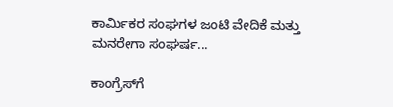ಕಾರ್ಮಿಕರ ಸಂಘಗಳ ಜಂಟಿ ವೇದಿಕೆ ಮತ್ತು ಮನರೇಗಾ ಸಂಘರ್ಷ...

ಕಾಂಗ್ರೆಸ್‌ಗೆ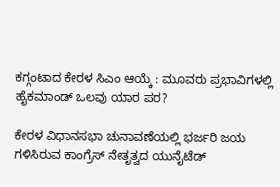ಕಗ್ಗಂಟಾದ ಕೇರಳ ಸಿಎಂ ಆಯ್ಕೆ : ಮೂವರು ಪ್ರಭಾವಿಗಳಲ್ಲಿ ಹೈಕಮಾಂಡ್ ಒಲವು ಯಾರ ಪರ?

ಕೇರಳ ವಿಧಾನಸಭಾ ಚುನಾವಣೆಯಲ್ಲಿ ಭರ್ಜರಿ ಜಯ ಗಳಿಸಿರುವ ಕಾಂಗ್ರೆಸ್ ನೇತೃತ್ವದ ಯುನೈಟೆಡ್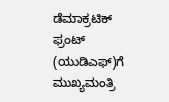ಡೆಮಾಕ್ರಟಿಕ್ ಫ್ರಂಟ್ (ಯುಡಿಎಫ್)ಗೆ ಮುಖ್ಯಮಂತ್ರಿ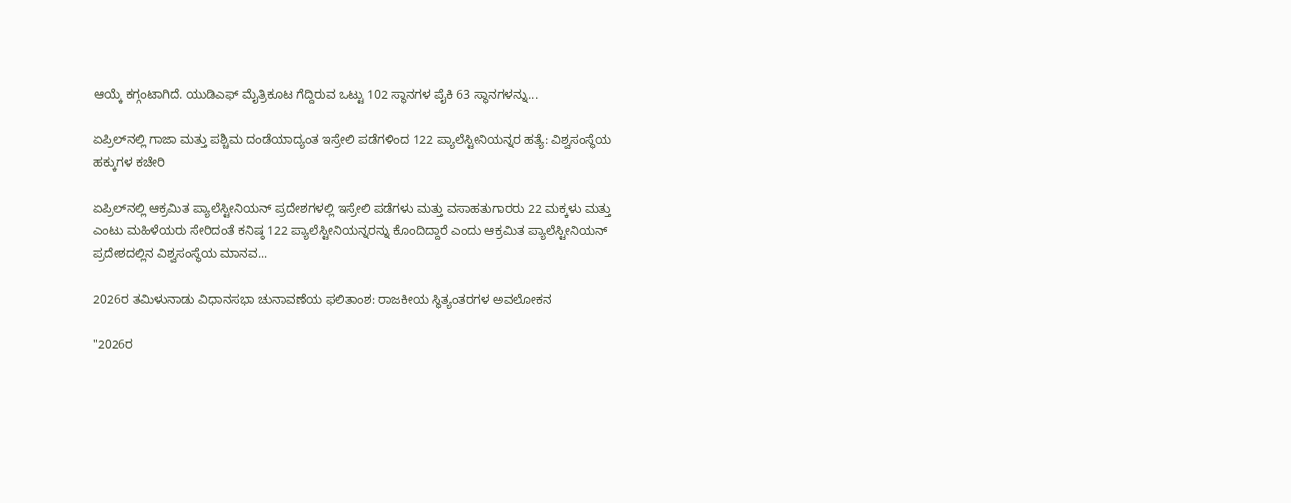ಆಯ್ಕೆ ಕಗ್ಗಂಟಾಗಿದೆ. ಯುಡಿಎಫ್‌ ಮೈತ್ರಿಕೂಟ ಗೆದ್ದಿರುವ ಒಟ್ಟು 102 ಸ್ಥಾನಗಳ ಪೈಕಿ 63 ಸ್ಥಾನಗಳನ್ನು...

ಏಪ್ರಿಲ್‌ನಲ್ಲಿ ಗಾಜಾ ಮತ್ತು ಪಶ್ಚಿಮ ದಂಡೆಯಾದ್ಯಂತ ಇಸ್ರೇಲಿ ಪಡೆಗಳಿಂದ 122 ಪ್ಯಾಲೆಸ್ಟೀನಿಯನ್ನರ ಹತ್ಯೆ: ವಿಶ್ವಸಂಸ್ಥೆಯ ಹಕ್ಕುಗಳ ಕಚೇರಿ

ಏಪ್ರಿಲ್‌ನಲ್ಲಿ ಆಕ್ರಮಿತ ಪ್ಯಾಲೆಸ್ಟೀನಿಯನ್ ಪ್ರದೇಶಗಳಲ್ಲಿ ಇಸ್ರೇಲಿ ಪಡೆಗಳು ಮತ್ತು ವಸಾಹತುಗಾರರು 22 ಮಕ್ಕಳು ಮತ್ತು ಎಂಟು ಮಹಿಳೆಯರು ಸೇರಿದಂತೆ ಕನಿಷ್ಠ 122 ಪ್ಯಾಲೆಸ್ಟೀನಿಯನ್ನರನ್ನು ಕೊಂದಿದ್ದಾರೆ ಎಂದು ಆಕ್ರಮಿತ ಪ್ಯಾಲೆಸ್ಟೀನಿಯನ್ ಪ್ರದೇಶದಲ್ಲಿನ ವಿಶ್ವಸಂಸ್ಥೆಯ ಮಾನವ...

2026ರ ತಮಿಳುನಾಡು ವಿಧಾನಸಭಾ ಚುನಾವಣೆಯ ಫಲಿತಾಂಶ: ರಾಜಕೀಯ ಸ್ಥಿತ್ಯಂತರಗಳ ಅವಲೋಕನ

"2026ರ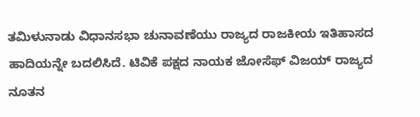ತಮಿಳುನಾಡು ವಿಧಾನಸಭಾ ಚುನಾವಣೆಯು ರಾಜ್ಯದ ರಾಜಕೀಯ ಇತಿಹಾಸದ ಹಾದಿಯನ್ನೇ ಬದಲಿಸಿದೆ. ಟಿವಿಕೆ ಪಕ್ಷದ ನಾಯಕ ಜೋಸೆಫ್ ವಿಜಯ್ ರಾಜ್ಯದ ನೂತನ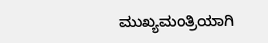ಮುಖ್ಯಮಂತ್ರಿಯಾಗಿ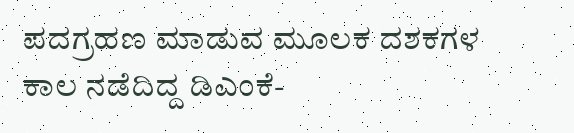ಪದಗ್ರಹಣ ಮಾಡುವ ಮೂಲಕ ದಶಕಗಳ ಕಾಲ ನಡೆದಿದ್ದ ಡಿಎಂಕೆ-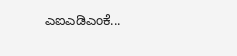ಎಐಎಡಿಎಂಕೆ...